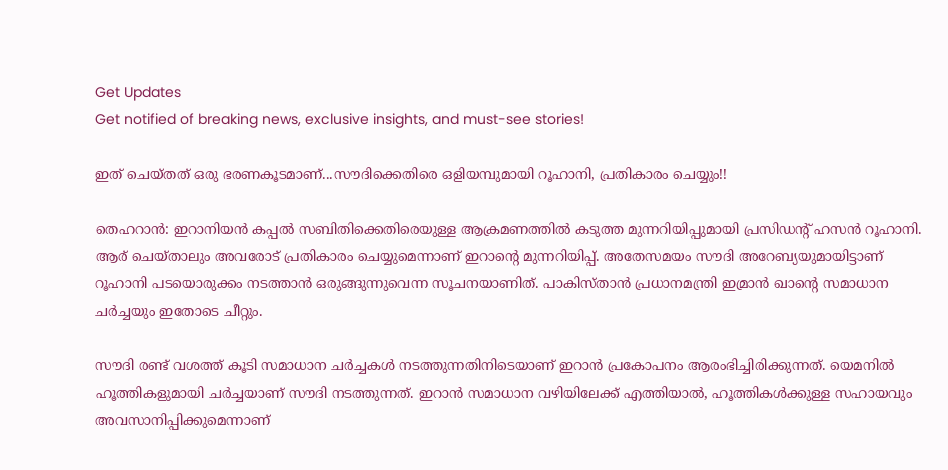Get Updates
Get notified of breaking news, exclusive insights, and must-see stories!

ഇത് ചെയ്തത് ഒരു ഭരണകൂടമാണ്...സൗദിക്കെതിരെ ഒളിയമ്പുമായി റൂഹാനി, പ്രതികാരം ചെയ്യും!!

തെഹറാന്‍: ഇറാനിയന്‍ കപ്പല്‍ സബിതിക്കെതിരെയുള്ള ആക്രമണത്തില്‍ കടുത്ത മുന്നറിയിപ്പുമായി പ്രസിഡന്റ് ഹസന്‍ റൂഹാനി. ആര് ചെയ്താലും അവരോട് പ്രതികാരം ചെയ്യുമെന്നാണ് ഇറാന്റെ മുന്നറിയിപ്പ്. അതേസമയം സൗദി അറേബ്യയുമായിട്ടാണ് റൂഹാനി പടയൊരുക്കം നടത്താന്‍ ഒരുങ്ങുന്നുവെന്ന സൂചനയാണിത്. പാകിസ്താന്‍ പ്രധാനമന്ത്രി ഇമ്രാന്‍ ഖാന്റെ സമാധാന ചര്‍ച്ചയും ഇതോടെ ചീറ്റും.

സൗദി രണ്ട് വശത്ത് കൂടി സമാധാന ചര്‍ച്ചകള്‍ നടത്തുന്നതിനിടെയാണ് ഇറാന്‍ പ്രകോപനം ആരംഭിച്ചിരിക്കുന്നത്. യെമനില്‍ ഹൂത്തികളുമായി ചര്‍ച്ചയാണ് സൗദി നടത്തുന്നത്. ഇറാന്‍ സമാധാന വഴിയിലേക്ക് എത്തിയാല്‍, ഹൂത്തികള്‍ക്കുള്ള സഹായവും അവസാനിപ്പിക്കുമെന്നാണ്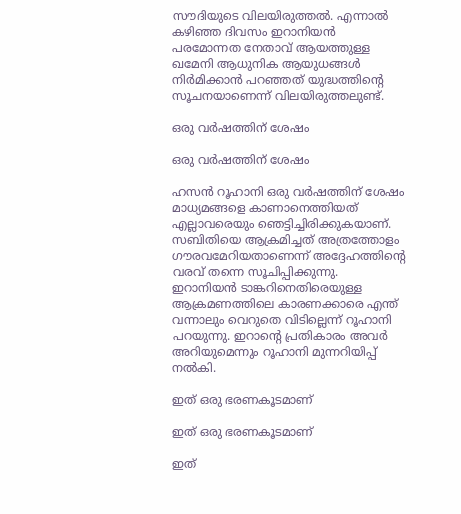സൗദിയുടെ വിലയിരുത്തല്‍. എന്നാല്‍ കഴിഞ്ഞ ദിവസം ഇറാനിയന്‍ പരമോന്നത നേതാവ് ആയത്തുള്ള ഖമേനി ആധുനിക ആയുധങ്ങള്‍ നിര്‍മിക്കാന്‍ പറഞ്ഞത് യുദ്ധത്തിന്റെ സൂചനയാണെന്ന് വിലയിരുത്തലുണ്ട്.

ഒരു വര്‍ഷത്തിന് ശേഷം

ഒരു വര്‍ഷത്തിന് ശേഷം

ഹസന്‍ റൂഹാനി ഒരു വര്‍ഷത്തിന് ശേഷം മാധ്യമങ്ങളെ കാണാനെത്തിയത് എല്ലാവരെയും ഞെട്ടിച്ചിരിക്കുകയാണ്. സബിതിയെ ആക്രമിച്ചത് അത്രത്തോളം ഗൗരവമേറിയതാണെന്ന് അദ്ദേഹത്തിന്റെ വരവ് തന്നെ സൂചിപ്പിക്കുന്നു. ഇറാനിയന്‍ ടാങ്കറിനെതിരെയുള്ള ആക്രമണത്തിലെ കാരണക്കാരെ എന്ത് വന്നാലും വെറുതെ വിടില്ലെന്ന് റൂഹാനി പറയുന്നു. ഇറാന്റെ പ്രതികാരം അവര്‍ അറിയുമെന്നും റൂഹാനി മുന്നറിയിപ്പ് നല്‍കി.

ഇത് ഒരു ഭരണകൂടമാണ്

ഇത് ഒരു ഭരണകൂടമാണ്

ഇത്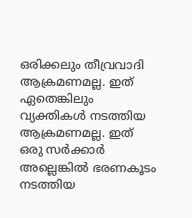ഒരിക്കലും തീവ്രവാദി ആക്രമണമല്ല. ഇത് ഏതെങ്കിലും വ്യക്തികള്‍ നടത്തിയ ആക്രമണമല്ല. ഇത് ഒരു സര്‍ക്കാര്‍ അല്ലെങ്കില്‍ ഭരണകൂടം നടത്തിയ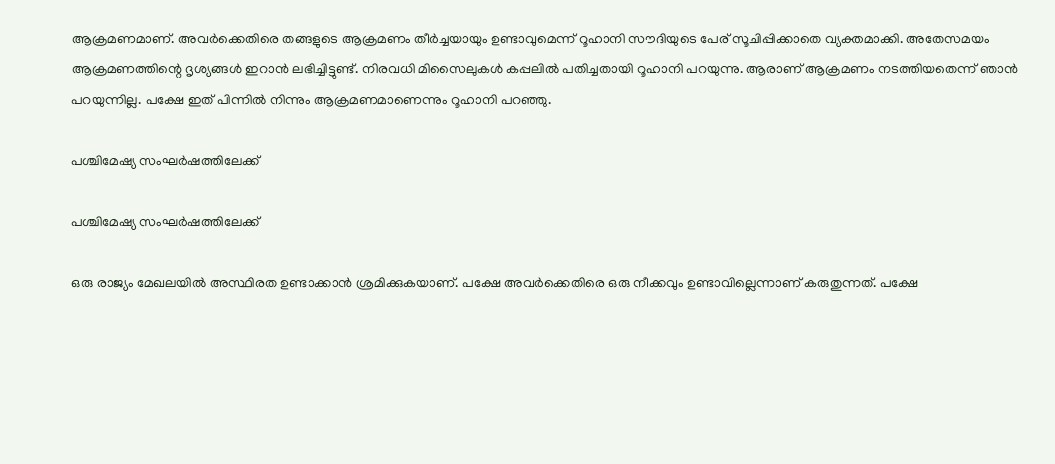ആക്രമണമാണ്. അവര്‍ക്കെതിരെ തങ്ങളുടെ ആക്രമണം തീര്‍ച്ചയായും ഉണ്ടാവുമെന്ന് റൂഹാനി സൗദിയുടെ പേര് സൂചിപ്പിക്കാതെ വ്യക്തമാക്കി. അതേസമയം ആക്രമണത്തിന്റെ ദൃശ്യങ്ങള്‍ ഇറാന്‍ ലഭിച്ചിട്ടുണ്ട്. നിരവധി മിസൈലുകള്‍ കപ്പലില്‍ പതിച്ചതായി റൂഹാനി പറയുന്നു. ആരാണ് ആക്രമണം നടത്തിയതെന്ന് ഞാന്‍ പറയുന്നില്ല. പക്ഷേ ഇത് പിന്നില്‍ നിന്നും ആക്രമണമാണെന്നും റൂഹാനി പറഞ്ഞു.

പശ്ചിമേഷ്യ സംഘര്‍ഷത്തിലേക്ക്

പശ്ചിമേഷ്യ സംഘര്‍ഷത്തിലേക്ക്

ഒരു രാജ്യം മേഖലയില്‍ അസ്ഥിരത ഉണ്ടാക്കാന്‍ ശ്രമിക്കുകയാണ്. പക്ഷേ അവര്‍ക്കെതിരെ ഒരു നീക്കവും ഉണ്ടാവില്ലെന്നാണ് കരുതുന്നത്. പക്ഷേ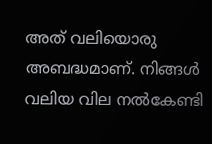അത് വലിയൊരു അബദ്ധമാണ്. നിങ്ങള്‍ വലിയ വില നല്‍കേണ്ടി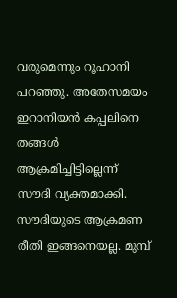വരുമെന്നും റൂഹാനി പറഞ്ഞു. അതേസമയം ഇറാനിയന്‍ കപ്പലിനെ തങ്ങള്‍ ആക്രമിച്ചിട്ടില്ലെന്ന് സൗദി വ്യക്തമാക്കി. സൗദിയുടെ ആക്രമണ രീതി ഇങ്ങനെയല്ല. മുമ്പ്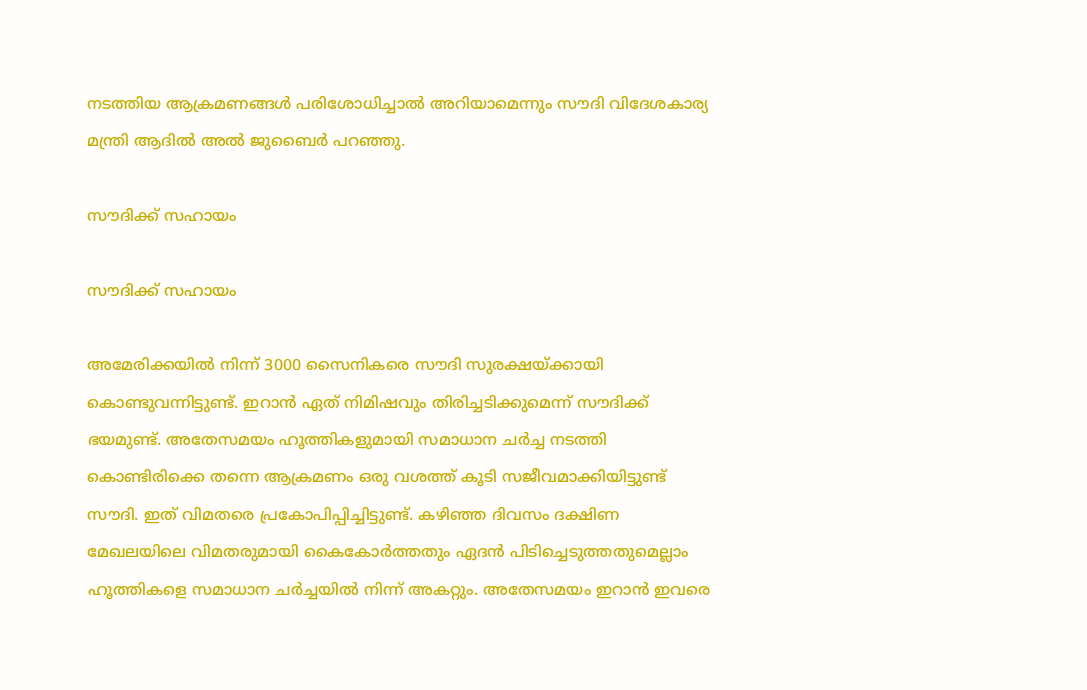നടത്തിയ ആക്രമണങ്ങള്‍ പരിശോധിച്ചാല്‍ അറിയാമെന്നും സൗദി വിദേശകാര്യ മന്ത്രി ആദില്‍ അല്‍ ജുബൈര്‍ പറഞ്ഞു.

സൗദിക്ക് സഹായം

സൗദിക്ക് സഹായം

അമേരിക്കയില്‍ നിന്ന് 3000 സൈനികരെ സൗദി സുരക്ഷയ്ക്കായി കൊണ്ടുവന്നിട്ടുണ്ട്. ഇറാന്‍ ഏത് നിമിഷവും തിരിച്ചടിക്കുമെന്ന് സൗദിക്ക് ഭയമുണ്ട്. അതേസമയം ഹൂത്തികളുമായി സമാധാന ചര്‍ച്ച നടത്തി കൊണ്ടിരിക്കെ തന്നെ ആക്രമണം ഒരു വശത്ത് കൂടി സജീവമാക്കിയിട്ടുണ്ട് സൗദി. ഇത് വിമതരെ പ്രകോപിപ്പിച്ചിട്ടുണ്ട്. കഴിഞ്ഞ ദിവസം ദക്ഷിണ മേഖലയിലെ വിമതരുമായി കൈകോര്‍ത്തതും ഏദന്‍ പിടിച്ചെടുത്തതുമെല്ലാം ഹൂത്തികളെ സമാധാന ചര്‍ച്ചയില്‍ നിന്ന് അകറ്റും. അതേസമയം ഇറാന്‍ ഇവരെ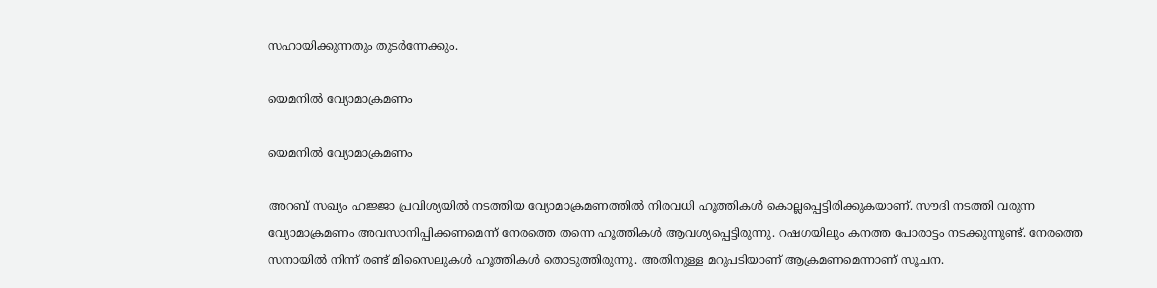സഹായിക്കുന്നതും തുടര്‍ന്നേക്കും.

യെമനില്‍ വ്യോമാക്രമണം

യെമനില്‍ വ്യോമാക്രമണം

അറബ് സഖ്യം ഹജ്ജാ പ്രവിശ്യയില്‍ നടത്തിയ വ്യോമാക്രമണത്തില്‍ നിരവധി ഹൂത്തികള്‍ കൊല്ലപ്പെട്ടിരിക്കുകയാണ്. സൗദി നടത്തി വരുന്ന വ്യോമാക്രമണം അവസാനിപ്പിക്കണമെന്ന് നേരത്തെ തന്നെ ഹൂത്തികള്‍ ആവശ്യപ്പെട്ടിരുന്നു. റഷഗയിലും കനത്ത പോരാട്ടം നടക്കുന്നുണ്ട്. നേരത്തെ സനായില്‍ നിന്ന് രണ്ട് മിസൈലുകള്‍ ഹൂത്തികള്‍ തൊടുത്തിരുന്നു. അതിനുള്ള മറുപടിയാണ് ആക്രമണമെന്നാണ് സൂചന.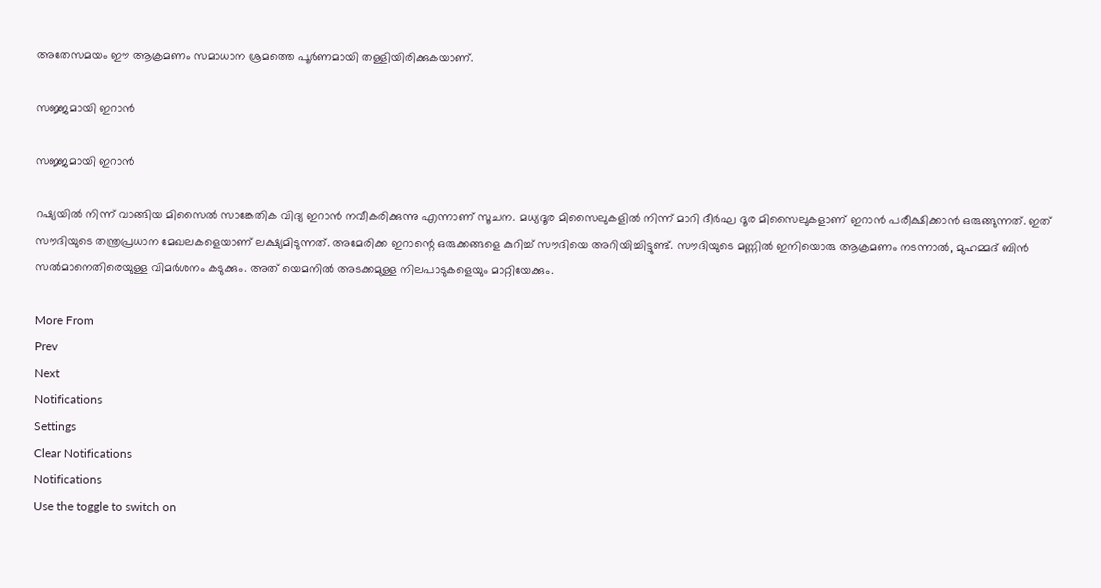അതേസമയം ഈ ആക്രമണം സമാധാന ശ്രമത്തെ പൂര്‍ണമായി തള്ളിയിരിക്കുകയാണ്.

സജ്ജമായി ഇറാന്‍

സജ്ജമായി ഇറാന്‍

റഷ്യയില്‍ നിന്ന് വാങ്ങിയ മിസൈല്‍ സാങ്കേതിക വിദ്യ ഇറാന്‍ നവീകരിക്കുന്നു എന്നാണ് സൂചന. മധ്യദൂര മിസൈലുകളില്‍ നിന്ന് മാറി ദീര്‍ഘ ദൂര മിസൈലുകളാണ് ഇറാന്‍ പരീക്ഷിക്കാന്‍ ഒരുങ്ങുന്നത്. ഇത് സൗദിയുടെ തന്ത്രപ്രധാന മേഖലകളെയാണ് ലക്ഷ്യമിടുന്നത്. അമേരിക്ക ഇറാന്റെ ഒരുക്കങ്ങളെ കുറിച്ച് സൗദിയെ അറിയിച്ചിട്ടുണ്ട്. സൗദിയുടെ മണ്ണില്‍ ഇനിയൊരു ആക്രമണം നടന്നാല്‍, മുഹമ്മദ് ബിന്‍ സല്‍മാനെതിരെയുള്ള വിമര്‍ശനം കടുക്കും. അത് യെമനില്‍ അടക്കമുള്ള നിലപാടുകളെയും മാറ്റിയേക്കും.

More From
Prev
Next
Notifications
Settings
Clear Notifications
Notifications
Use the toggle to switch on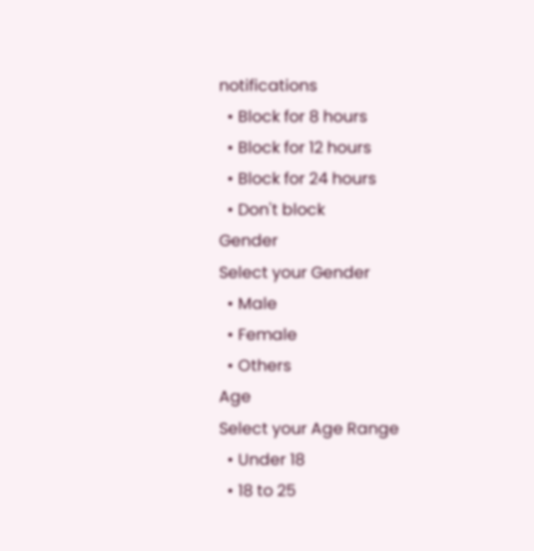notifications
  • Block for 8 hours
  • Block for 12 hours
  • Block for 24 hours
  • Don't block
Gender
Select your Gender
  • Male
  • Female
  • Others
Age
Select your Age Range
  • Under 18
  • 18 to 25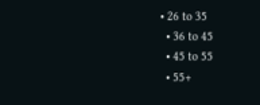• 26 to 35
  • 36 to 45
  • 45 to 55
  • 55+